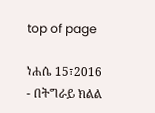top of page

ነሐሴ 15፣2016 - በትግራይ ክልል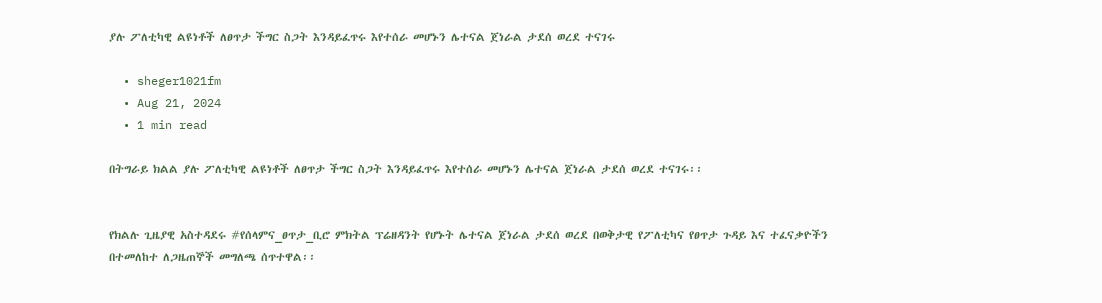ያሉ ፖለቲካዊ ልዩነቶች ለፀጥታ ችግር ስጋት እንዳይፈጥሩ እየተሰራ መሆኑን ሌተናል ጀነራል ታደሰ ወረደ ተናገሩ

  • sheger1021fm
  • Aug 21, 2024
  • 1 min read

በትግራይ ክልል ያሉ ፖለቲካዊ ልዩነቶች ለፀጥታ ችግር ስጋት እንዳይፈጥሩ እየተሰራ መሆኑን ሌተናል ጀነራል ታደሰ ወረደ ተናገሩ፡፡


የክልሉ ጊዜያዊ አስተዳደሩ #የሰላምና_ፀጥታ_ቢሮ ምክትል ፕሬዘዳንት የሆኑት ሌተናል ጀነራል ታደሰ ወረደ በወቅታዊ የፖለቲካና የፀጥታ ጉዳይ እና ተፈናቃዮችን በተመለከተ ለጋዜጠኞች መግለጫ ሰጥተዋል፡፡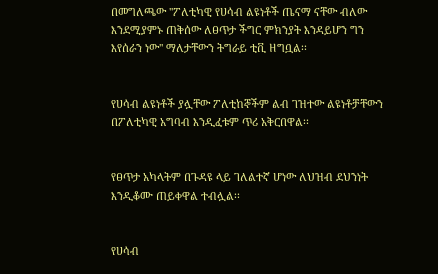በመግለጫው ''ፖለቲካዊ የሀሳብ ልዩነቶች ጤናማ ናቸው ብለው እንደሚያምኑ ጠቅሰው ለፀጥታ ችግር ምክንያት እንዳይሆን ግን እየሰራን ነው'' ማለታቸውን ትግራይ ቲቪ ዘግቧል፡፡


የሀሳብ ልዩነቶች ያሏቸው ፖለቲከኞችም ልብ ገዝተው ልዩነቶቻቸውን በፖለቲካዊ አግባብ እንዲፈቱም ጥሪ አቅርበዋል፡፡


የፀጥታ አካላትም በጉዳዩ ላይ ገለልተኛ ሆነው ለህዝብ ደህንነት እንዲቆሙ ጠይቀዋል ተብሏል፡፡


የሀሳብ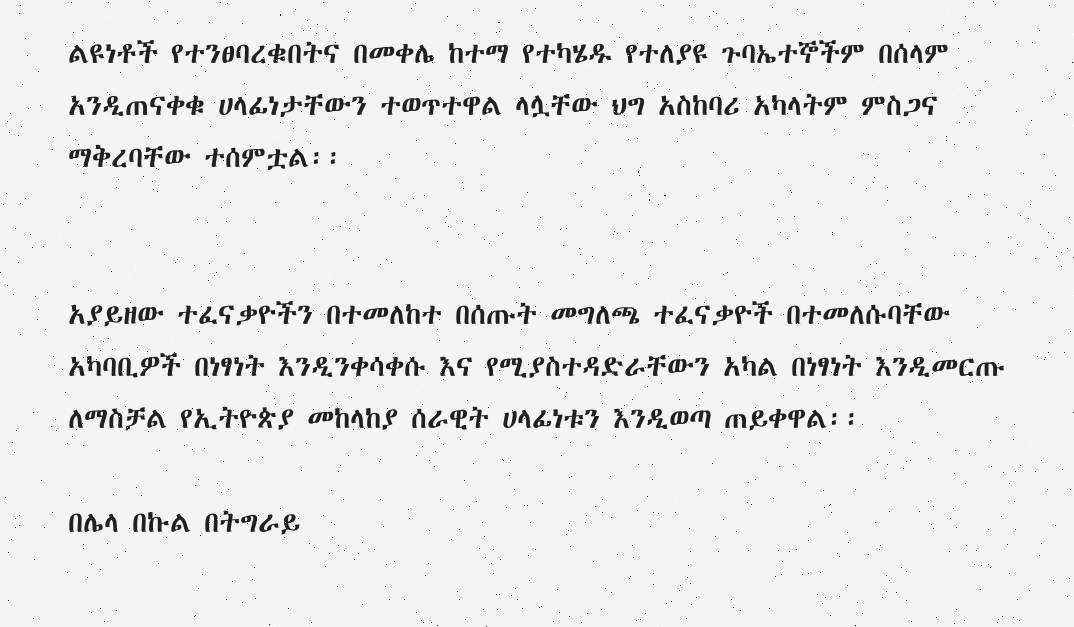ልዩነቶች የተንፀባረቁበትና በመቀሌ ከተማ የተካሄዱ የተለያዩ ጉባኤተኞችም በሰላም አንዲጠናቀቁ ሀላፊነታቸውን ተወጥተዋል ላሏቸው ህግ አስከባሪ አካላትም ምስጋና ማቅረባቸው ተሰምቷል፡፡


አያይዘው ተፈናቃዮችን በተመለከተ በሰጡት መግለጫ ተፈናቃዮች በተመለሱባቸው አካባቢዎች በነፃነት እንዲንቀሳቀሱ እና የሚያስተዳድራቸውን አካል በነፃነት እንዲመርጡ ለማስቻል የኢትዮጵያ መከላከያ ሰራዊት ሀላፊነቱን እንዲወጣ ጠይቀዋል፡፡

በሌላ በኩል በትግራይ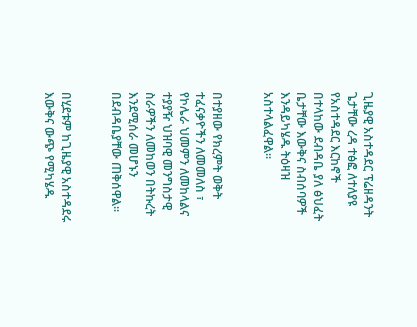ጊዜያዊ አስተዳደር ፕሬዘዳንት ጌታቸው ረዳ ተፅፎ ለተለያዩ የአስተዳደር እርከኖች በተላከው ደብዳቤ ያለ ፅህፈት ቤታቸው እውቅና ስብሰባዎች እንዳይካሄዱ ትዕዛዝ አስተላልፈዋል፡፡


በተያዘው የክረምት ወቅት ተፈናቃዮችን ለመመለስ ፣ የኮሌራ ህመምን ለመከላልና ተያያዥ ህዝባዊ መንግስታዊ ስራዎችን ለመከወን በትኩረት እንደሚሰራ መሆኑን በደብዳቤያቸው ጠቅሰዋል፡፡


በሂደቱም ከጊዜያዊ አስተዳደሩ እውቅና ውጭ የሚካሄዱ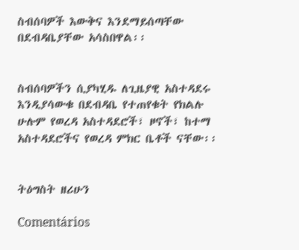ስብሰባዎች እውቅና እንደማይሰጣቸው በደብዳቤያቸው አሳስበዋል፡፡


ስብሰባዎችን ሲያካሂዱ ለጊዜያዊ አስተዳደሩ እንዲያሳውቁ በደብዳቤ የተጠየቁት የክልሉ ሁሉም የወረዳ አስተዳደሮች፣ ዞኖች፣ ከተማ አስተዳደሮችና የወረዳ ምክር ቤቶች ናቸው፡፡


ትዕግስት ዘሪሁን

Comentários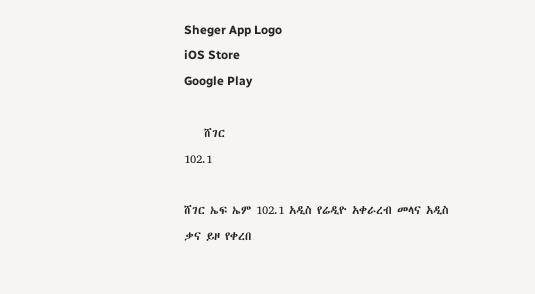Sheger App Logo
iOS Store
Google Play

    ሸገር
102.1

ሸገር ኤፍ ኤም 102.1 አዲስ የሬዲዮ አቀራረብ መላና አዲስ ቃና ይዞ የቀረበ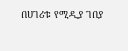በሀገሪቱ የሚዲያ ገበያ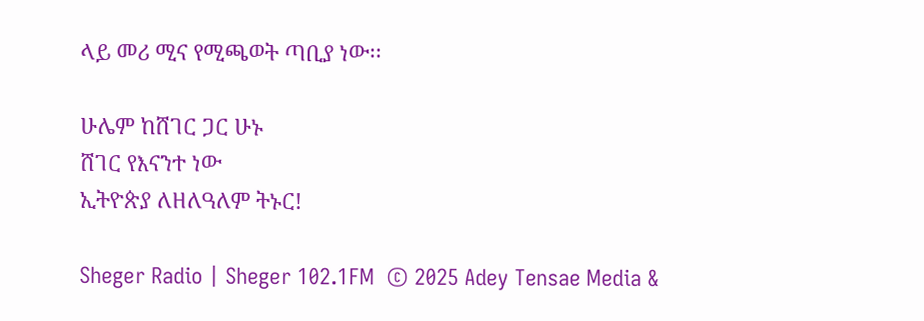ላይ መሪ ሚና የሚጫወት ጣቢያ ነው፡፡

ሁሌም ከሸገር ጋር ሁኑ
ሸገር የእናንተ ነው
ኢትዮጵያ ለዘለዓለም ትኑር!

Sheger Radio | Sheger 102.1FM  © 2025 Adey Tensae Media &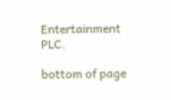Entertainment PLC.

bottom of page